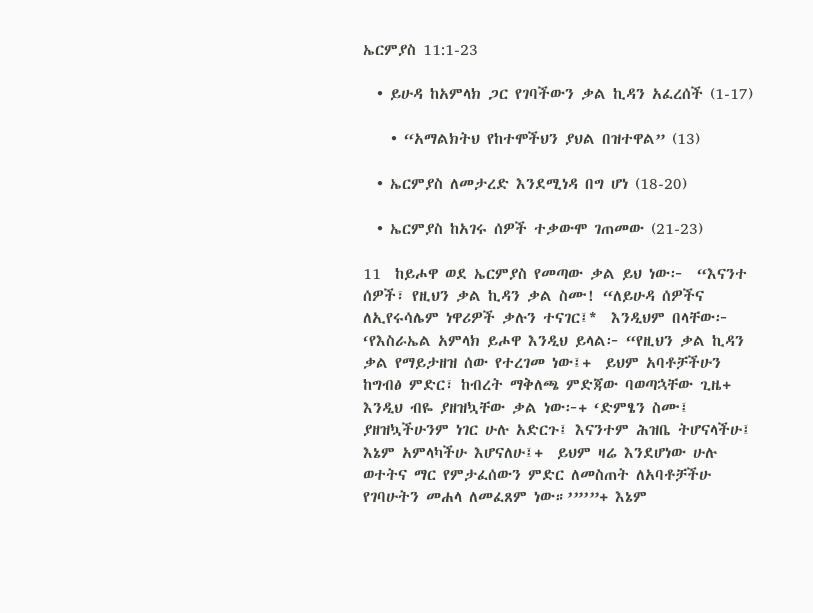ኤርምያስ 11:1-23

  • ይሁዳ ከአምላክ ጋር የገባችውን ቃል ኪዳን አፈረሰች (1-17)

    • “አማልክትህ የከተሞችህን ያህል በዝተዋል” (13)

  • ኤርምያስ ለመታረድ እንደሚነዳ በግ ሆነ (18-20)

  • ኤርምያስ ከአገሩ ሰዎች ተቃውሞ ገጠመው (21-23)

11  ከይሖዋ ወደ ኤርምያስ የመጣው ቃል ይህ ነው፦  “እናንተ ሰዎች፣ የዚህን ቃል ኪዳን ቃል ስሙ! “ለይሁዳ ሰዎችና ለኢየሩሳሌም ነዋሪዎች ቃሉን ተናገር፤*  እንዲህም በላቸው፦ ‘የእስራኤል አምላክ ይሖዋ እንዲህ ይላል፦ “የዚህን ቃል ኪዳን ቃል የማይታዘዝ ሰው የተረገመ ነው፤+  ይህም አባቶቻችሁን ከግብፅ ምድር፣ ከብረት ማቅለጫ ምድጃው ባወጣኋቸው ጊዜ+ እንዲህ ብዬ ያዘዝኳቸው ቃል ነው፦+ ‘ድምፄን ስሙ፤ ያዘዝኳችሁንም ነገር ሁሉ አድርጉ፤ እናንተም ሕዝቤ ትሆናላችሁ፤ እኔም አምላካችሁ እሆናለሁ፤+  ይህም ዛሬ እንደሆነው ሁሉ ወተትና ማር የምታፈሰውን ምድር ለመስጠት ለአባቶቻችሁ የገባሁትን መሐላ ለመፈጸም ነው።’”’”+ እኔም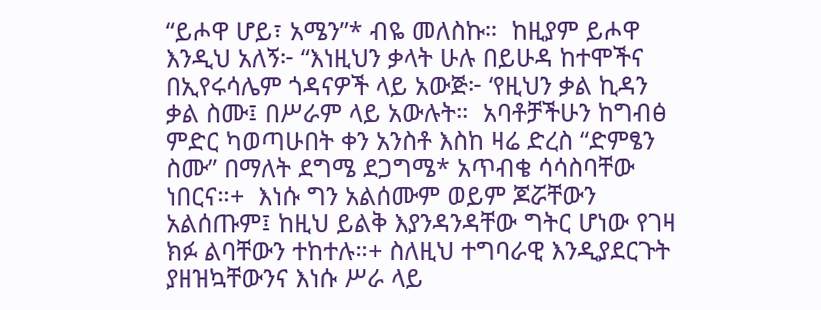“ይሖዋ ሆይ፣ አሜን”* ብዬ መለስኩ።  ከዚያም ይሖዋ እንዲህ አለኝ፦ “እነዚህን ቃላት ሁሉ በይሁዳ ከተሞችና በኢየሩሳሌም ጎዳናዎች ላይ አውጅ፦ ‘የዚህን ቃል ኪዳን ቃል ስሙ፤ በሥራም ላይ አውሉት።  አባቶቻችሁን ከግብፅ ምድር ካወጣሁበት ቀን አንስቶ እስከ ዛሬ ድረስ “ድምፄን ስሙ” በማለት ደግሜ ደጋግሜ* አጥብቄ ሳሳስባቸው ነበርና።+  እነሱ ግን አልሰሙም ወይም ጆሯቸውን አልሰጡም፤ ከዚህ ይልቅ እያንዳንዳቸው ግትር ሆነው የገዛ ክፉ ልባቸውን ተከተሉ።+ ስለዚህ ተግባራዊ እንዲያደርጉት ያዘዝኳቸውንና እነሱ ሥራ ላይ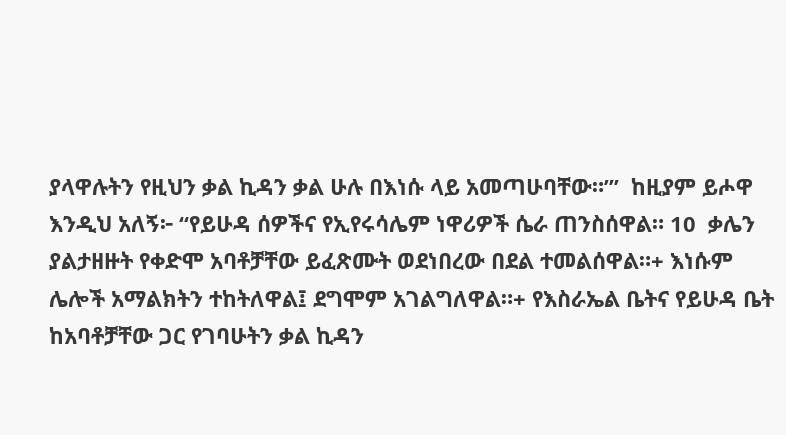ያላዋሉትን የዚህን ቃል ኪዳን ቃል ሁሉ በእነሱ ላይ አመጣሁባቸው።’”  ከዚያም ይሖዋ እንዲህ አለኝ፦ “የይሁዳ ሰዎችና የኢየሩሳሌም ነዋሪዎች ሴራ ጠንስሰዋል። 10  ቃሌን ያልታዘዙት የቀድሞ አባቶቻቸው ይፈጽሙት ወደነበረው በደል ተመልሰዋል።+ እነሱም ሌሎች አማልክትን ተከትለዋል፤ ደግሞም አገልግለዋል።+ የእስራኤል ቤትና የይሁዳ ቤት ከአባቶቻቸው ጋር የገባሁትን ቃል ኪዳን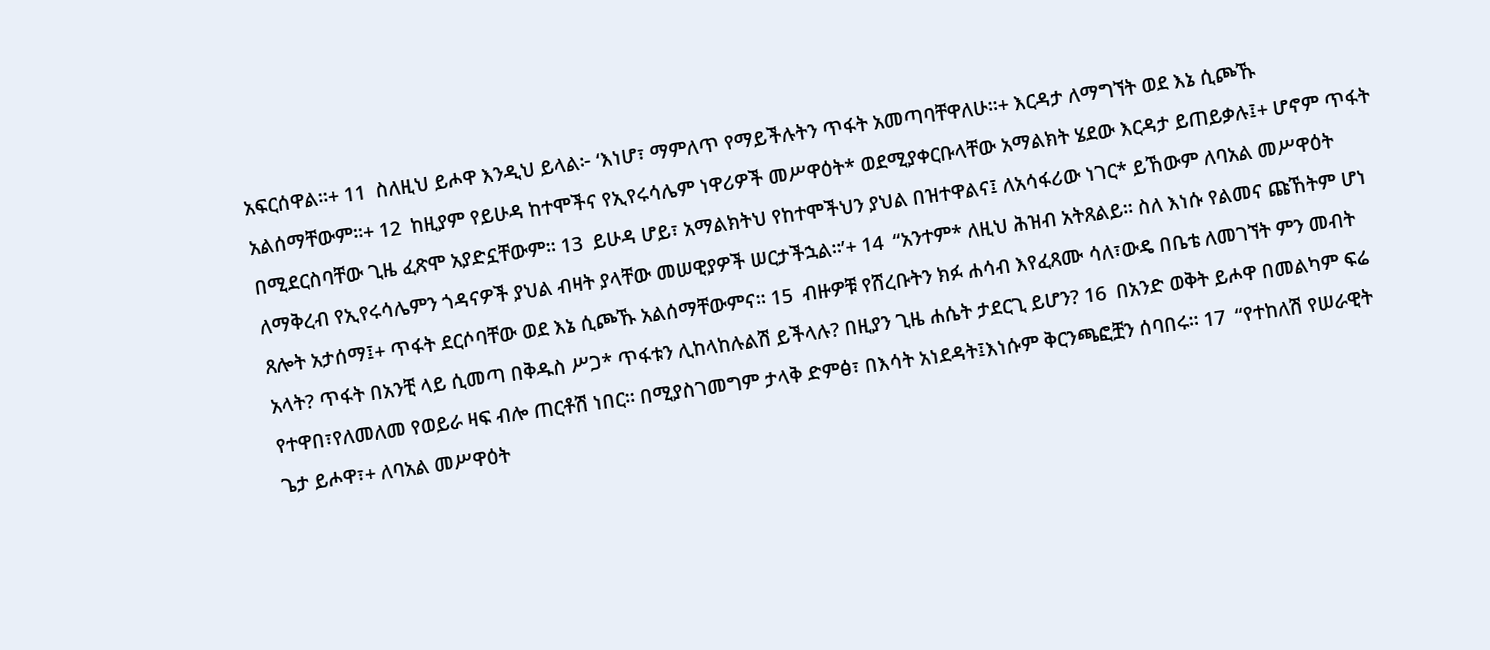አፍርሰዋል።+ 11  ስለዚህ ይሖዋ እንዲህ ይላል፦ ‘እነሆ፣ ማምለጥ የማይችሉትን ጥፋት አመጣባቸዋለሁ።+ እርዳታ ለማግኘት ወደ እኔ ሲጮኹ አልሰማቸውም።+ 12  ከዚያም የይሁዳ ከተሞችና የኢየሩሳሌም ነዋሪዎች መሥዋዕት* ወደሚያቀርቡላቸው አማልክት ሄደው እርዳታ ይጠይቃሉ፤+ ሆኖም ጥፋት በሚደርስባቸው ጊዜ ፈጽሞ አያድኗቸውም። 13  ይሁዳ ሆይ፣ አማልክትህ የከተሞችህን ያህል በዝተዋልና፤ ለአሳፋሪው ነገር* ይኸውም ለባአል መሥዋዕት ለማቅረብ የኢየሩሳሌምን ጎዳናዎች ያህል ብዛት ያላቸው መሠዊያዎች ሠርታችኋል።’+ 14  “አንተም* ለዚህ ሕዝብ አትጸልይ። ስለ እነሱ የልመና ጩኸትም ሆነ ጸሎት አታሰማ፤+ ጥፋት ደርሶባቸው ወደ እኔ ሲጮኹ አልሰማቸውምና። 15  ብዙዎቹ የሸረቡትን ክፉ ሐሳብ እየፈጸሙ ሳለ፣ውዴ በቤቴ ለመገኘት ምን መብት አላት? ጥፋት በአንቺ ላይ ሲመጣ በቅዱስ ሥጋ* ጥፋቱን ሊከላከሉልሽ ይችላሉ? በዚያን ጊዜ ሐሴት ታደርጊ ይሆን? 16  በአንድ ወቅት ይሖዋ በመልካም ፍሬ የተዋበ፣የለመለመ የወይራ ዛፍ ብሎ ጠርቶሽ ነበር። በሚያስገመግም ታላቅ ድምፅ፣ በእሳት አነደዳት፤እነሱም ቅርንጫፎቿን ሰባበሩ። 17  “የተከለሽ የሠራዊት ጌታ ይሖዋ፣+ ለባአል መሥዋዕት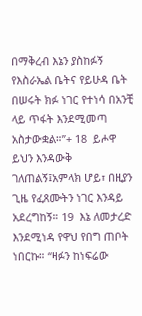በማቅረብ እኔን ያስከፉኝ የእስራኤል ቤትና የይሁዳ ቤት በሠሩት ክፉ ነገር የተነሳ በአንቺ ላይ ጥፋት እንደሚመጣ አስታውቋል።”+ 18  ይሖዋ ይህን እንዳውቅ ገለጠልኝ፤አምላክ ሆይ፣ በዚያን ጊዜ የፈጸሙትን ነገር እንዳይ አደረግከኝ። 19  እኔ ለመታረድ እንደሚነዳ የዋህ የበግ ጠቦት ነበርኩ። “ዛፉን ከነፍሬው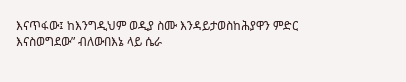እናጥፋው፤ ከእንግዲህም ወዲያ ስሙ እንዳይታወስከሕያዋን ምድር እናስወግደው” ብለውበእኔ ላይ ሴራ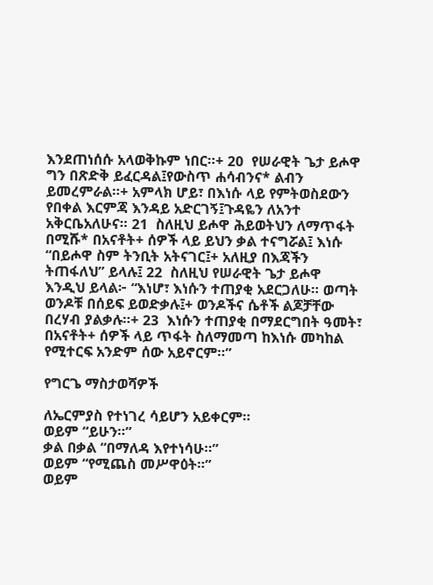እንደጠነሰሱ አላወቅኩም ነበር።+ 20  የሠራዊት ጌታ ይሖዋ ግን በጽድቅ ይፈርዳል፤የውስጥ ሐሳብንና* ልብን ይመረምራል።+ አምላክ ሆይ፣ በእነሱ ላይ የምትወስደውን የበቀል እርምጃ እንዳይ አድርገኝ፤ጉዳዬን ለአንተ አቅርቤአለሁና። 21  ስለዚህ ይሖዋ ሕይወትህን ለማጥፋት በሚሹ* በአናቶት+ ሰዎች ላይ ይህን ቃል ተናግሯል፤ እነሱ “በይሖዋ ስም ትንቢት አትናገር፤+ አለዚያ በእጃችን ትጠፋለህ” ይላሉ፤ 22  ስለዚህ የሠራዊት ጌታ ይሖዋ እንዲህ ይላል፦ “እነሆ፣ እነሱን ተጠያቂ አደርጋለሁ። ወጣት ወንዶቹ በሰይፍ ይወድቃሉ፤+ ወንዶችና ሴቶች ልጆቻቸው በረሃብ ያልቃሉ።+ 23  እነሱን ተጠያቂ በማደርግበት ዓመት፣ በአናቶት+ ሰዎች ላይ ጥፋት ስለማመጣ ከእነሱ መካከል የሚተርፍ አንድም ሰው አይኖርም።”

የግርጌ ማስታወሻዎች

ለኤርምያስ የተነገረ ሳይሆን አይቀርም።
ወይም “ይሁን።”
ቃል በቃል “በማለዳ እየተነሳሁ።”
ወይም “የሚጨስ መሥዋዕት።”
ወይም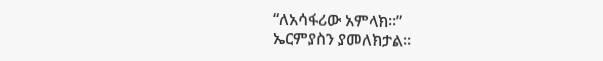“ለአሳፋሪው አምላክ።”
ኤርምያስን ያመለክታል።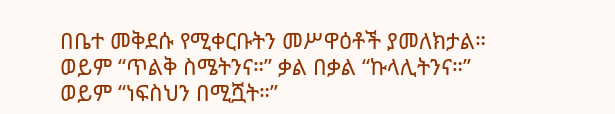በቤተ መቅደሱ የሚቀርቡትን መሥዋዕቶች ያመለክታል።
ወይም “ጥልቅ ስሜትንና።” ቃል በቃል “ኩላሊትንና።”
ወይም “ነፍስህን በሚሿት።”